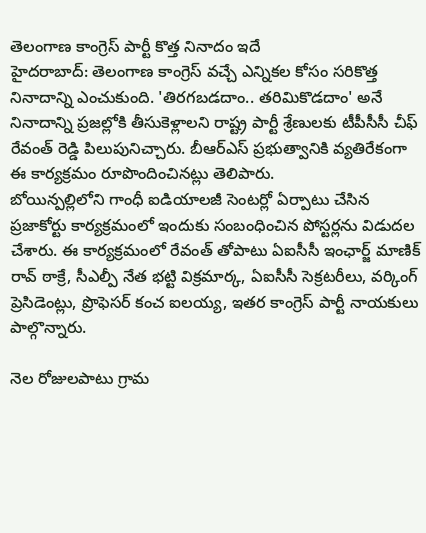తెలంగాణ కాంగ్రెస్ పార్టీ కొత్త నినాదం ఇదే
హైదరాబాద్: తెలంగాణ కాంగ్రెస్ వచ్చే ఎన్నికల కోసం సరికొత్త నినాదాన్ని ఎంచుకుంది. 'తిరగబడదాం.. తరిమికొడదాం' అనే నినాదాన్ని ప్రజల్లోకి తీసుకెళ్లాలని రాష్ట్ర పార్టీ శ్రేణులకు టీపీసీసీ చీఫ్ రేవంత్ రెడ్డి పిలుపునిచ్చారు. బీఆర్ఎస్ ప్రభుత్వానికి వ్యతిరేకంగా ఈ కార్యక్రమం రూపొందించినట్లు తెలిపారు.
బోయిన్పల్లిలోని గాంధీ ఐడియాలజీ సెంటర్లో ఏర్పాటు చేసిన ప్రజాకోర్టు కార్యక్రమంలో ఇందుకు సంబంధించిన పోస్టర్లను విడుదల చేశారు. ఈ కార్యక్రమంలో రేవంత్ తోపాటు ఏఐసీసీ ఇంఛార్జ్ మాణిక్ రావ్ ఠాక్రే, సీఎల్పీ నేత భట్టి విక్రమార్క, ఏఐసీసీ సెక్రటరీలు, వర్కింగ్ ప్రెసిడెంట్లు, ప్రొఫెసర్ కంచ ఐలయ్య, ఇతర కాంగ్రెస్ పార్టీ నాయకులు పాల్గొన్నారు.

నెల రోజులపాటు గ్రామ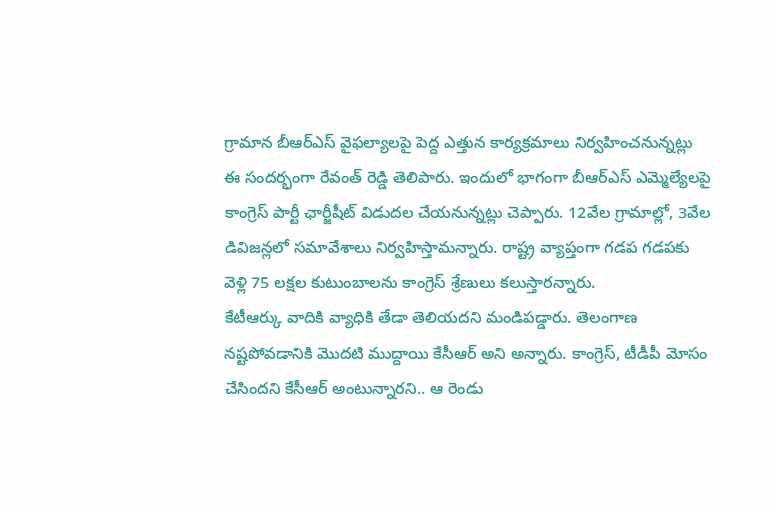గ్రామాన బీఆర్ఎస్ వైఫల్యాలపై పెద్ద ఎత్తున కార్యక్రమాలు నిర్వహించనున్నట్లు ఈ సందర్భంగా రేవంత్ రెడ్డి తెలిపారు. ఇందులో భాగంగా బీఆర్ఎస్ ఎమ్మెల్యేలపై కాంగ్రెస్ పార్టీ ఛార్జీషీట్ విడుదల చేయనున్నట్లు చెప్పారు. 12వేల గ్రామాల్లో, 3వేల డివిజన్లలో సమావేశాలు నిర్వహిస్తామన్నారు. రాష్ట్ర వ్యాప్తంగా గడప గడపకు వెళ్లి 75 లక్షల కుటుంబాలను కాంగ్రెస్ శ్రేణులు కలుస్తారన్నారు.
కేటీఆర్కు వాదికి వ్యాధికి తేడా తెలియదని మండిపడ్డారు. తెలంగాణ నష్టపోవడానికి మొదటి ముద్దాయి కేసీఆర్ అని అన్నారు. కాంగ్రెస్, టీడీపీ మోసం చేసిందని కేసీఆర్ అంటున్నారని.. ఆ రెండు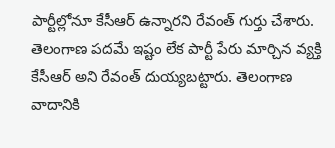పార్టీల్లోనూ కేసీఆర్ ఉన్నారని రేవంత్ గుర్తు చేశారు. తెలంగాణ పదమే ఇష్టం లేక పార్టీ పేరు మార్చిన వ్యక్తి కేసీఆర్ అని రేవంత్ దుయ్యబట్టారు. తెలంగాణ వాదానికి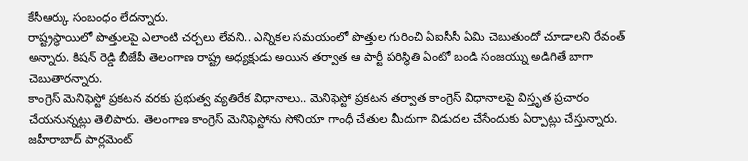కేసీఆర్కు సంబంధం లేదన్నారు.
రాష్ట్రస్థాయిలో పొత్తులపై ఎలాంటి చర్చలు లేవని.. ఎన్నికల సమయంలో పొత్తుల గురించి ఏఐసీసీ ఏమి చెబుతుందో చూడాలని రేవంత్ అన్నారు. కిషన్ రెడ్డి బీజేపీ తెలంగాణ రాష్ట్ర అధ్యక్షుడు అయిన తర్వాత ఆ పార్టీ పరిస్థితి ఏంటో బండి సంజయ్ను అడిగితే బాగా చెబుతారన్నారు.
కాంగ్రెస్ మెనిఫెస్టో ప్రకటన వరకు ప్రభుత్వ వ్యతిరేక విధానాలు.. మెనిఫెస్టో ప్రకటన తర్వాత కాంగ్రెస్ విధానాలపై విస్తృత ప్రచారం చేయనున్నట్లు తెలిపారు. తెలంగాణ కాంగ్రెస్ మెనిఫెస్టోను సోనియా గాంధీ చేతుల మీదుగా విడుదల చేసేందుకు ఏర్పాట్లు చేస్తున్నారు. జహీరాబాద్ పార్లమెంట్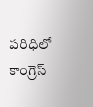పరిధిలో కాంగ్రెస్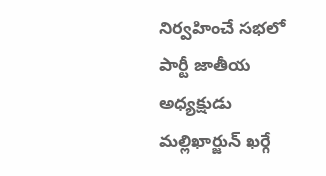నిర్వహించే సభలో పార్టీ జాతీయ అధ్యక్షుడు మల్లిఖార్జున్ ఖర్గే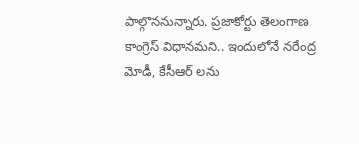పాల్గొననున్నారు. ప్రజాకోర్టు తెలంగాణ కాంగ్రెస్ విధానమని.. ఇందులోనే నరేంద్ర మోడీ, కేసీఆర్ లను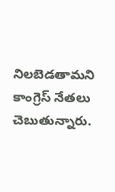నిలబెడతామని కాంగ్రెస్ నేతలు చెబుతున్నారు.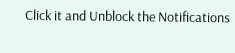Click it and Unblock the Notifications